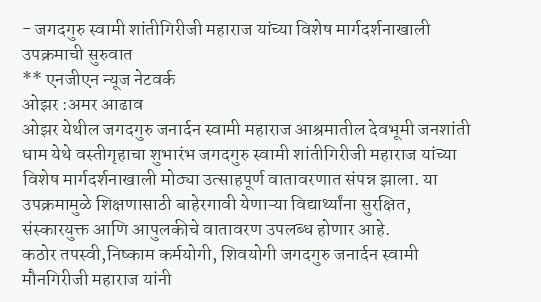- जगदगुरु स्वामी शांतीगिरीजी महाराज यांच्या विशेष मार्गदर्शनाखाली उपक्रमाची सुरुवात
** एनजीएन न्यूज नेटवर्क
ओझर :अमर आढाव
ओझर येथील जगदगुरु जनार्दन स्वामी महाराज आश्रमातील देवभूमी जनशांती धाम येथे वस्तीगृहाचा शुभारंभ जगदगुरु स्वामी शांतीगिरीजी महाराज यांच्या विशेष मार्गदर्शनाखाली मोठ्या उत्साहपूर्ण वातावरणात संपन्न झाला. या उपक्रमामुळे शिक्षणासाठी बाहेरगावी येणाऱ्या विद्यार्थ्यांना सुरक्षित, संस्कारयुक्त आणि आपुलकीचे वातावरण उपलब्ध होणार आहे.
कठोर तपस्वी,निष्काम कर्मयोगी, शिवयोगी जगदगुरु जनार्दन स्वामी मौनगिरीजी महाराज यांनी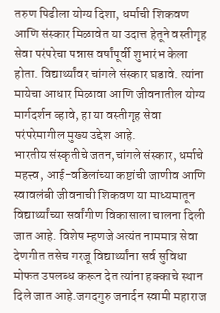तरुण पिढीला योग्य दिशा, धर्माची शिकवण आणि संस्कार मिळावेत या उदात्त हेतूने वस्तीगृह सेवा परंपरेचा पन्नास वर्षांपूर्वी शुभारंभ केला होता. विद्यार्थ्यांवर चांगले संस्कार घडावे. त्यांना मायेचा आधार मिळावा आणि जीवनातील योग्य मार्गदर्शन व्हावे, हा या वस्तीगृह सेवा परंपरेमागील मुख्य उद्देश आहे.
भारतीय संस्कृतीचे जतन,चांगले संस्कार, धर्माचे महत्त्व, आई-वडिलांच्या कष्टांची जाणीव आणि स्वावलंबी जीवनाची शिकवण या माध्यमातून विद्यार्थ्यांच्या सर्वांगीण विकासाला चालना दिली जात आहे. विशेष म्हणजे अत्यंत नाममात्र सेवा देणगीत तसेच गरजू विद्यार्थ्यांना सर्व सुविधा मोफत उपलब्ध करून देत त्यांना हक्काचे स्थान दिले जात आहे.जगदगुरु जनार्दन स्वामी महाराज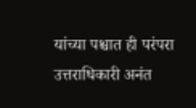यांच्या पश्चात ही परंपरा उत्तराधिकारी अनंत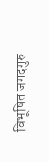विभूषित जगदगुरु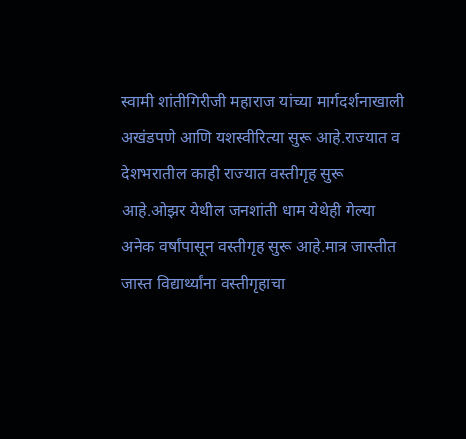स्वामी शांतीगिरीजी महाराज यांच्या मार्गदर्शनाखाली अखंडपणे आणि यशस्वीरित्या सुरू आहे.राज्यात व देशभरातील काही राज्यात वस्तीगृह सुरू आहे.ओझर येथील जनशांती धाम येथेही गेल्या अनेक वर्षांपासून वस्तीगृह सुरू आहे.मात्र जास्तीत जास्त विद्यार्थ्यांना वस्तीगृहाचा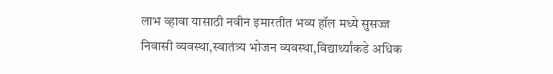लाभ व्हावा यासाठी नवीन इमारतीत भव्य हॉल मध्ये सुसज्ज निवासी व्यवस्था,स्वातंत्र्य भोजन व्यवस्था,विद्यार्थ्यांकडे अधिक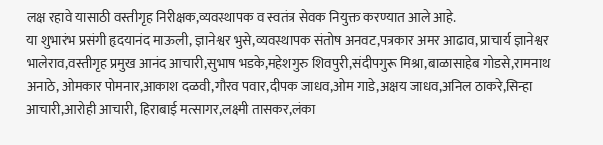लक्ष रहावे यासाठी वस्तीगृह निरीक्षक,व्यवस्थापक व स्वतंत्र सेवक नियुक्त करण्यात आले आहे.
या शुभारंभ प्रसंगी हृदयानंद माऊली, ज्ञानेश्वर भुसे,व्यवस्थापक संतोष अनवट,पत्रकार अमर आढाव, प्राचार्य ज्ञानेश्वर भालेराव,वस्तीगृह प्रमुख आनंद आचारी,सुभाष भडके,महेशगुरु शिवपुरी,संदीपगुरू मिश्रा,बाळासाहेब गोडसे,रामनाथ अनाठे, ओमकार पोमनार,आकाश दळवी,गौरव पवार,दीपक जाधव,ओम गाडे,अक्षय जाधव,अनिल ठाकरे,सिन्हा आचारी,आरोही आचारी, हिराबाई मत्सागर,लक्ष्मी तासकर,लंका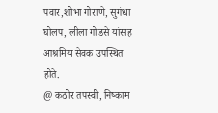पवार,शोभा गोराणे, सुगंधा घोलप, लीला गोडसे यांसह आश्रमिय सेवक उपस्थित होते.
@ कठोर तपस्वी, निष्काम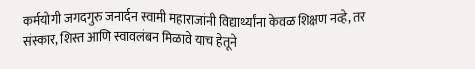कर्मयोगी जगदगुरु जनार्दन स्वामी महाराजांनी विद्यार्थ्यांना केवळ शिक्षण नव्हे, तर संस्कार, शिस्त आणि स्वावलंबन मिळावे याच हेतूने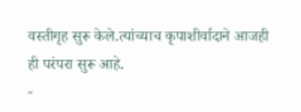वस्तीगृह सुरू केले.त्यांच्याच कृपाशीर्वादाने आजही ही परंपरा सुरू आहे.
-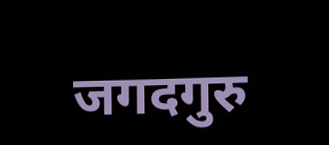जगदगुरु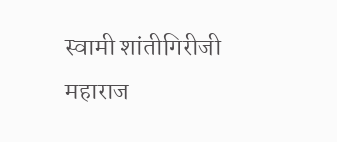स्वामी शांतीगिरीजी महाराज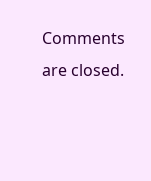Comments are closed.